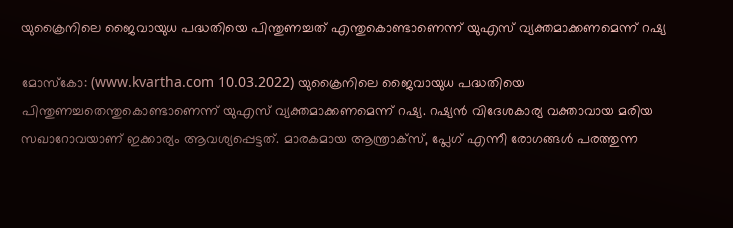യുക്രൈനിലെ ജൈവായുധ പദ്ധതിയെ പിന്തുണച്ചത് എന്തുകൊണ്ടാണെന്ന് യുഎസ് വ്യക്തമാക്കണമെന്ന് റഷ്യ

മോസ്‌കോ: (www.kvartha.com 10.03.2022) യുക്രൈനിലെ ജൈവായുധ പദ്ധതിയെ പിന്തുണച്ചതെന്തുകൊണ്ടാണെന്ന് യുഎസ് വ്യക്തമാക്കണമെന്ന് റഷ്യ. റഷ്യന്‍ വിദേശകാര്യ വക്താവായ മരിയ സഖാറോവയാണ് ഇക്കാര്യം ആവശ്യപ്പെട്ടത്. മാരകമായ ആന്ത്രാക്‌സ്, പ്ലേഗ് എന്നീ രോഗങ്ങള്‍ പരത്തുന്ന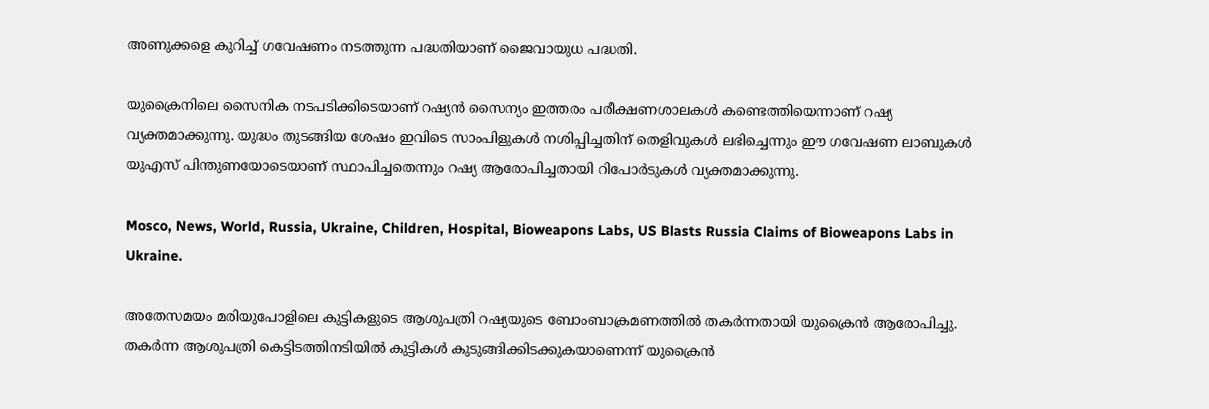അണുക്കളെ കുറിച്ച് ഗവേഷണം നടത്തുന്ന പദ്ധതിയാണ് ജൈവായുധ പദ്ധതി.

യുക്രൈനിലെ സൈനിക നടപടിക്കിടെയാണ് റഷ്യന്‍ സൈന്യം ഇത്തരം പരീക്ഷണശാലകള്‍ കണ്ടെത്തിയെന്നാണ് റഷ്യ വ്യക്തമാക്കുന്നു. യുദ്ധം തുടങ്ങിയ ശേഷം ഇവിടെ സാംപിളുകള്‍ നശിപ്പിച്ചതിന് തെളിവുകള്‍ ലഭിച്ചെന്നും ഈ ഗവേഷണ ലാബുകള്‍ യുഎസ് പിന്തുണയോടെയാണ് സ്ഥാപിച്ചതെന്നും റഷ്യ ആരോപിച്ചതായി റിപോര്‍ടുകള്‍ വ്യക്തമാക്കുന്നു.

Mosco, News, World, Russia, Ukraine, Children, Hospital, Bioweapons Labs, US Blasts Russia Claims of Bioweapons Labs in Ukraine.

അതേസമയം മരിയുപോളിലെ കുട്ടികളുടെ ആശുപത്രി റഷ്യയുടെ ബോംബാക്രമണത്തില്‍ തകര്‍ന്നതായി യുക്രൈന്‍ ആരോപിച്ചു. തകര്‍ന്ന ആശുപത്രി കെട്ടിടത്തിനടിയില്‍ കുട്ടികള്‍ കുടുങ്ങിക്കിടക്കുകയാണെന്ന് യുക്രൈന്‍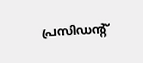പ്രസിഡന്റ്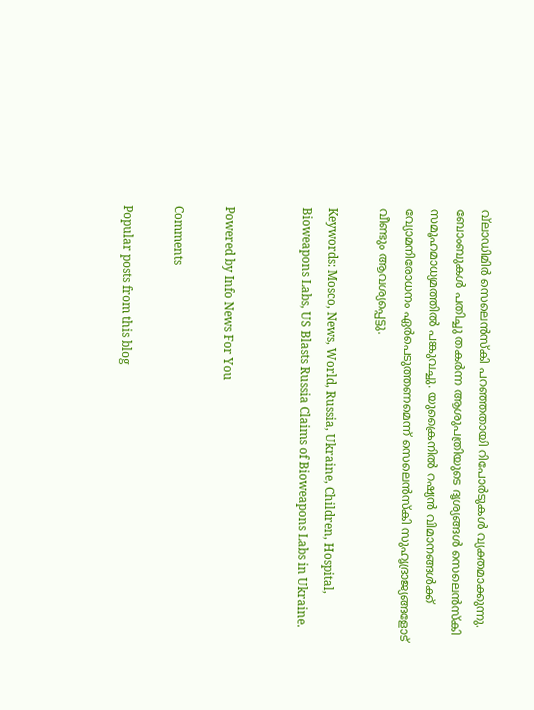വ്‌ലാഡിമിര്‍ സെലെന്‍സ്‌കി പറഞ്ഞതായി റിപോര്‍ടുകള്‍ വ്യക്തമാക്കുന്നു. ബോംബുകള്‍ പതിച്ചു തകര്‍ന്ന ആശുപത്രിയുടെ ദൃശ്യങ്ങള്‍ സെലെന്‍സ്‌കി സമൂഹമാധ്യമത്തില്‍ പങ്കുവച്ചു. യുക്രൈനില്‍ റഷ്യന്‍ വിമാനങ്ങള്‍ക്ക് വ്യോമനിരോധനം ഏര്‍പെടുത്തണമെന്ന് സെലെന്‍സ്‌കി സുഹൃദ്രാജ്യങ്ങളോട് വീണ്ടും ആവശ്യപ്പെട്ടു.

Keywords: Mosco, News, World, Russia, Ukraine, Children, Hospital, Bioweapons Labs, US Blasts Russia Claims of Bioweapons Labs in Ukraine.


Powered by Info News For You

Comments

Popular posts from this blog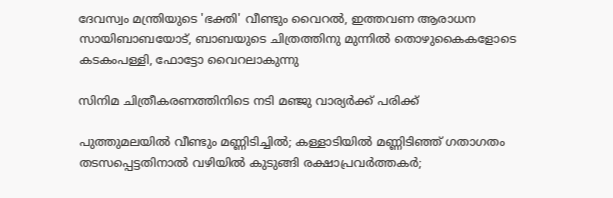ദേവസ്വം മന്ത്രിയുടെ 'ഭക്തി' വീണ്ടും വൈറല്‍, ഇത്തവണ ആരാധന സായിബാബയോട്, ബാബയുടെ ചിത്രത്തിനു മുന്നില്‍ തൊഴുകൈകളോടെ കടകംപള്ളി, ഫോട്ടോ വൈറലാകുന്നു

സിനിമ ചിത്രീകരണത്തിനിടെ നടി മഞ്ജു വാര്യര്‍ക്ക് പരിക്ക്

പുത്തുമലയില്‍ വീണ്ടും മണ്ണിടിച്ചില്‍; കള്ളാടിയില്‍ മണ്ണിടിഞ്ഞ് ഗതാഗതം തടസപ്പെട്ടതിനാല്‍ വഴിയില്‍ കുടുങ്ങി രക്ഷാപ്രവര്‍ത്തകര്‍;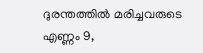ദുരന്തത്തില്‍ മരിച്ചവരുടെ എണ്ണം 9,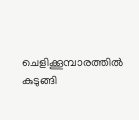ചെളിക്കൂമ്പാരത്തില്‍ കുടുങ്ങി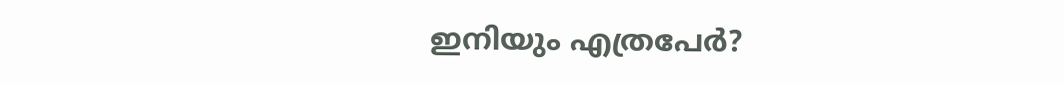ഇനിയും എത്രപേര്‍?